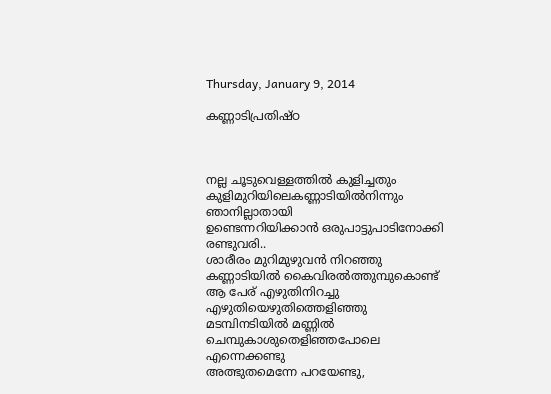Thursday, January 9, 2014

കണ്ണാടിപ്രതിഷ്ഠ



നല്ല ചൂടുവെള്ളത്തിൽ കുളിച്ചതും
കുളിമുറിയിലെകണ്ണാടിയിൽനിന്നും
ഞാനില്ലാതായി
ഉണ്ടെന്നറിയിക്കാൻ ഒരുപാട്ടുപാടിനോക്കി
രണ്ടുവരി..
ശാരീരം മുറിമുഴുവൻ നിറഞ്ഞു
കണ്ണാടിയിൽ കൈവിരൽത്തുമ്പുകൊണ്ട്
ആ പേര് എഴുതിനിറച്ചു
എഴുതിയെഴുതിത്തെളിഞ്ഞു
മടമ്പിനടിയിൽ മണ്ണിൽ
ചെമ്പുകാശുതെളിഞ്ഞപോലെ
എന്നെക്കണ്ടു
അത്ഭുതമെന്നേ പറയേണ്ടു,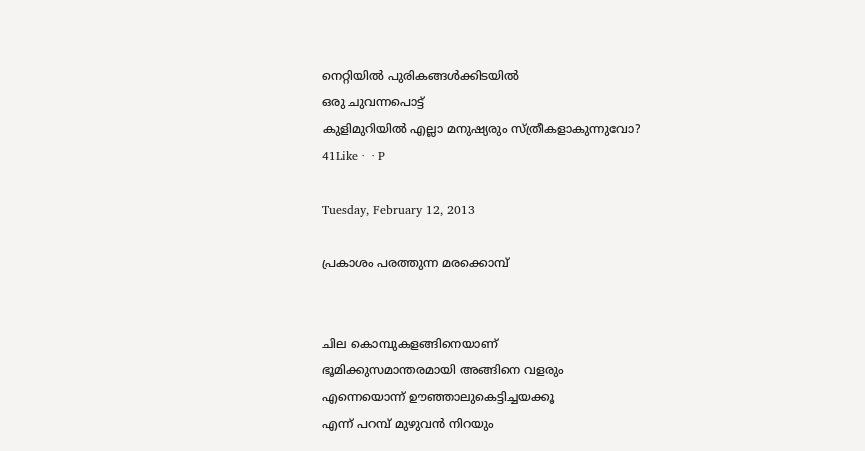നെറ്റിയിൽ പുരികങ്ങൾക്കിടയിൽ
ഒരു ചുവന്നപൊട്ട്
കുളിമുറിയിൽ എല്ലാ മനുഷ്യരും സ്ത്രീകളാകുന്നുവോ?
41Like ·  · P

Tuesday, February 12, 2013

പ്രകാശം പരത്തുന്ന മരക്കൊമ്പ്


ചില കൊമ്പുകളങ്ങിനെയാണ്
ഭൂമിക്കുസമാന്തരമായി അങ്ങിനെ വളരും
എന്നെയൊന്ന് ഊഞ്ഞാലുകെട്ടിച്ചയക്കൂ
എന്ന് പറമ്പ് മുഴുവൻ നിറയും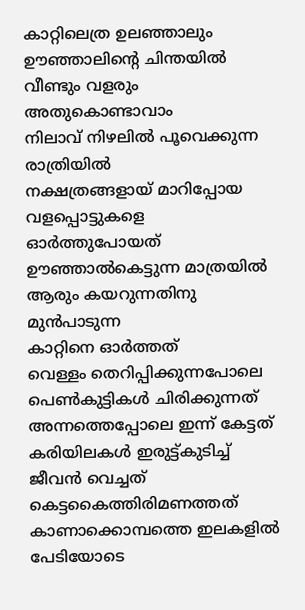കാറ്റിലെത്ര ഉലഞ്ഞാലും
ഊഞ്ഞാലിന്റെ ചിന്തയിൽ വീണ്ടും വളരും
അതുകൊണ്ടാവാം
നിലാവ് നിഴലിൽ പൂവെക്കുന്ന രാത്രിയിൽ
നക്ഷത്രങ്ങളായ് മാറിപ്പോയ
വളപ്പൊട്ടുകളെ ഓർത്തുപോയത്
ഊഞ്ഞാൽകെട്ടുന്ന മാത്രയിൽ
ആരും കയറുന്നതിനു മുൻപാടുന്ന
കാറ്റിനെ ഓർത്തത്
വെള്ളം തെറിപ്പിക്കുന്നപോലെ
പെൺകുട്ടികൾ ചിരിക്കുന്നത്
അന്നത്തെപ്പോലെ ഇന്ന് കേട്ടത്
കരിയിലകൾ ഇരുട്ട്കുടിച്ച് ജീവൻ വെച്ചത്
കെട്ടകൈത്തിരിമണത്തത്
കാണാക്കൊമ്പത്തെ ഇലകളിൽ
പേടിയോടെ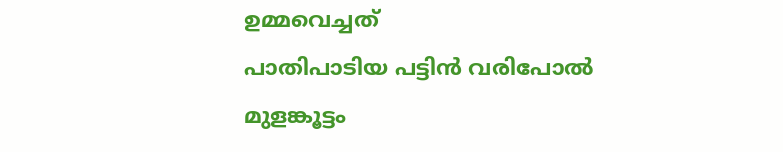ഉമ്മവെച്ചത്
പാതിപാടിയ പട്ടിൻ വരിപോൽ
മുളങ്കൂട്ടം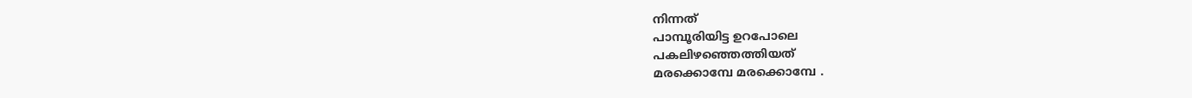നിന്നത്
പാമ്പൂരിയിട്ട ഉറപോലെ
പകലിഴഞ്ഞെത്തിയത്
മരക്കൊമ്പേ മരക്കൊമ്പേ .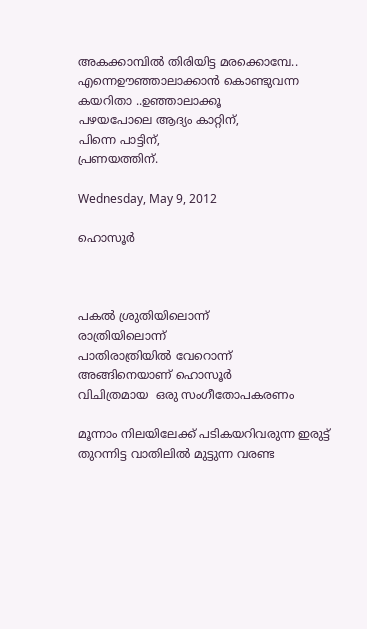അകക്കാമ്പിൽ തിരിയിട്ട മരക്കൊമ്പേ..
എന്നെഊഞ്ഞാലാക്കാൻ കൊണ്ടുവന്ന
കയറിതാ ..ഉഞ്ഞാലാക്കൂ
പഴയപോലെ ആദ്യം കാറ്റിന്,
പിന്നെ പാട്ടിന്,
പ്രണയത്തിന്.

Wednesday, May 9, 2012

ഹൊസൂർ



പകൽ ശ്രുതിയിലൊന്ന്
രാത്രിയിലൊന്ന്
പാതിരാത്രിയിൽ വേറൊന്ന്
അങ്ങിനെയാണ് ഹൊസൂർ
വിചിത്രമായ  ഒരു സംഗീതോപകരണം

മൂന്നാം നിലയിലേക്ക് പടികയറിവരുന്ന ഇരുട്ട്
തുറന്നിട്ട വാതിലിൽ മുട്ടുന്ന വരണ്ട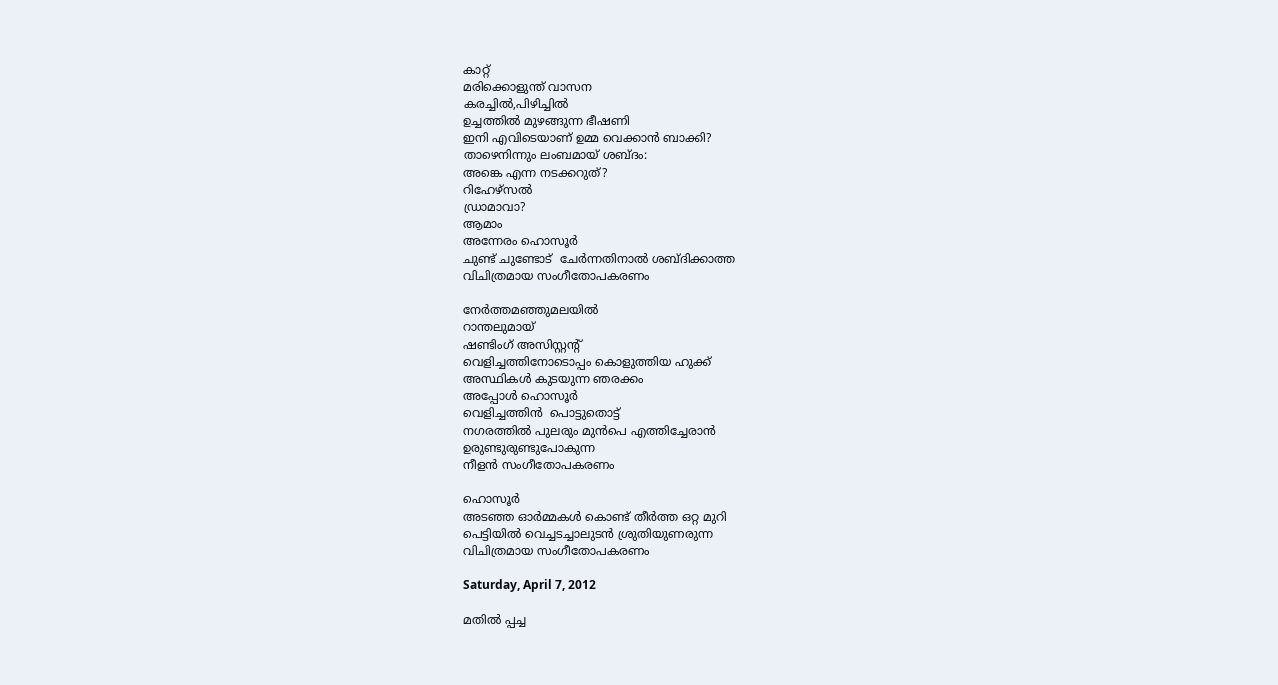കാറ്റ്
മരിക്കൊളുന്ത് വാസന
കരച്ചിൽ,പിഴിച്ചിൽ
ഉച്ചത്തിൽ മുഴങ്ങുന്ന ഭീഷണി
ഇനി എവിടെയാണ് ഉമ്മ വെക്കാൻ ബാക്കി?
താഴെനിന്നും ലംബമായ് ശബ്ദം:
അങ്കെ എന്ന നടക്കറുത്?
റിഹേഴ്സൽ
ഡ്രാമാവാ?
ആമാം
അന്നേരം ഹൊസൂർ
ചുണ്ട് ചുണ്ടോട്  ചേർന്നതിനാൽ ശബ്ദിക്കാത്ത
വിചിത്രമായ സംഗീതോപകരണം

നേർത്തമഞ്ഞുമലയിൽ
റാന്തലുമായ്
ഷണ്ടിംഗ് അസിസ്റ്റന്റ്
വെളിച്ചത്തിനോടൊപ്പം കൊളുത്തിയ ഹുക്ക്
അസ്ഥികൾ കുടയുന്ന ഞരക്കം
അപ്പോൾ ഹൊസൂർ
വെളിച്ചത്തിൻ  പൊട്ടുതൊട്ട്
നഗരത്തിൽ പുലരും മുൻപെ എത്തിച്ചേരാൻ
ഉരുണ്ടുരുണ്ടുപോകുന്ന
നീളൻ സംഗീതോപകരണം

ഹൊസൂർ
അടഞ്ഞ ഓർമ്മകൾ കൊണ്ട് തീർത്ത ഒറ്റ മുറി
പെട്ടിയിൽ വെച്ചടച്ചാലുടൻ ശ്രുതിയുണരുന്ന
വിചിത്രമായ സംഗീതോപകരണം

Saturday, April 7, 2012

മതിൽ പ്പച്ച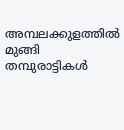അമ്പലക്കുളത്തിൽ മുങ്ങി
തമ്പുരാട്ടികൾ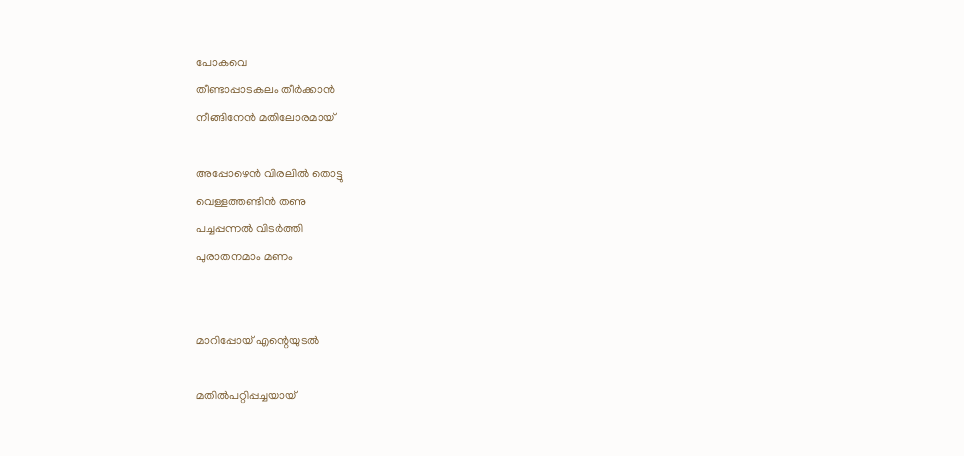പോകവെ
തീണ്ടാപ്പാടകലം തീർക്കാൻ
നീങ്ങിനേൻ മതിലോരമായ്

അപ്പോഴെൻ വിരലിൽ തൊട്ടു
വെള്ളത്തണ്ടിൻ തണു
പച്ചപ്പന്നൽ വിടർത്തി
പുരാതനമാം മണം


മാറിപ്പോയ് എന്റെയുടൽ

മതിൽപറ്റിപ്പച്ചയായ്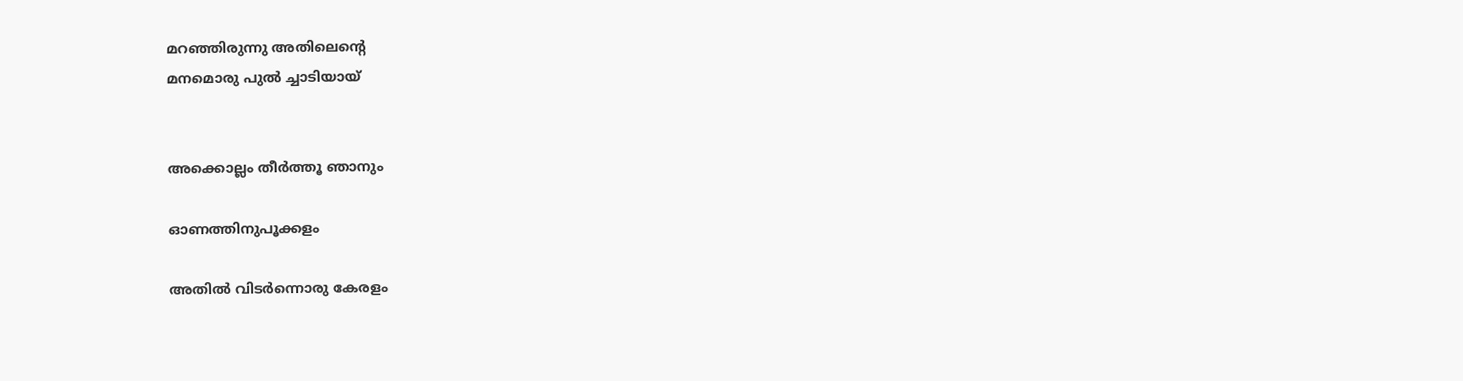മറഞ്ഞിരുന്നു അതിലെന്റെ
മനമൊരു പുൽ ച്ചാടിയായ്


അക്കൊല്ലം തീർത്തൂ ഞാനും

ഓണത്തിനുപൂക്കളം

അതിൽ വിടർന്നൊരു കേരളം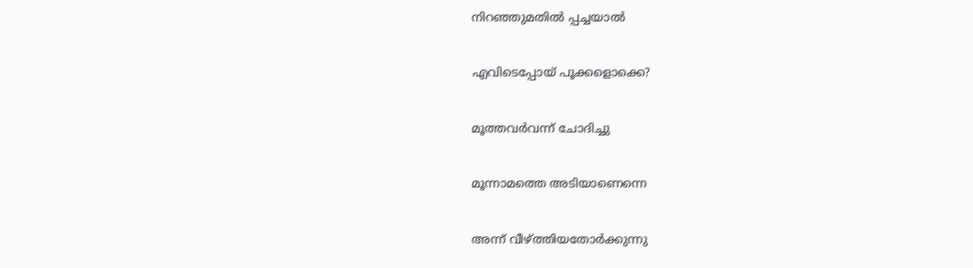നിറഞ്ഞുമതിൽ പ്പച്ചയാൽ

എവിടെപ്പോയ് പൂക്കളൊക്കെ?

മൂത്തവർവന്ന് ചോദിച്ചു

മൂന്നാമത്തെ അടിയാണെന്നെ

അന്ന് വീഴ്ത്തിയതോർക്കുന്നു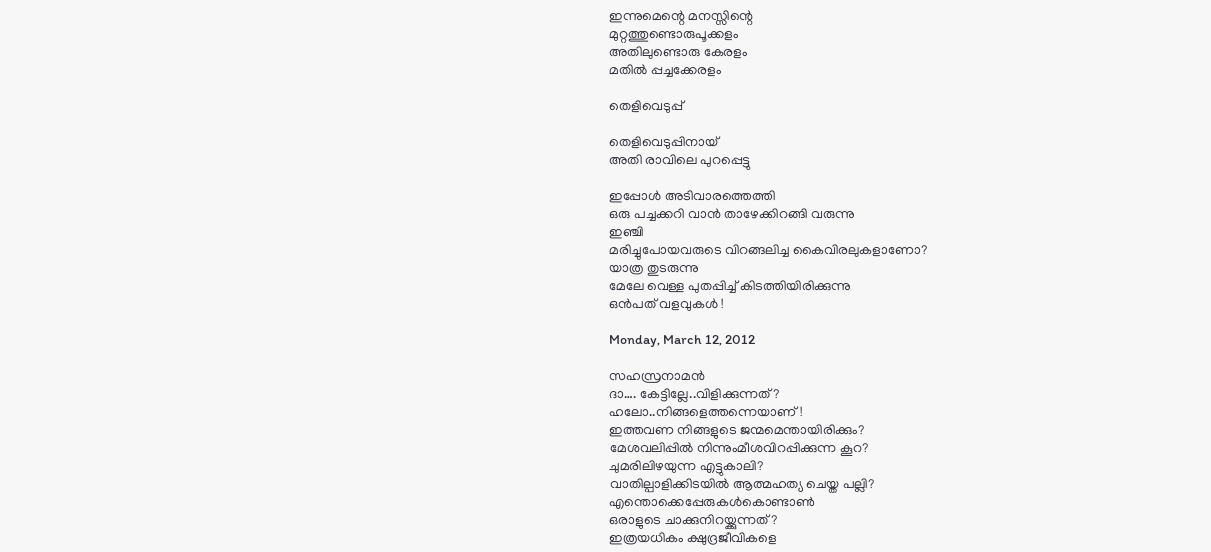ഇന്നുമെന്റെ മനസ്സിന്റെ
മുറ്റത്തുണ്ടൊരുപൂക്കളം
അതിലുണ്ടൊരു കേരളം
മതിൽ പ്പച്ചക്കേരളം

തെളിവെടുപ്പ്

തെളിവെടുപ്പിനായ്
അതി രാവിലെ പുറപ്പെട്ടു

ഇപ്പോൾ അടിവാരത്തെത്തി
ഒരു പച്ചക്കറി വാൻ താഴേക്കിറങ്ങി വരുന്നു
ഇഞ്ചി
മരിച്ചുപോയവരുടെ വിറങ്ങലിച്ച കൈവിരലുകളാണോ?
യാത്ര തുടരുന്നു
മേലേ വെള്ള പുതപ്പിച്ച് കിടത്തിയിരിക്കുന്നു
ഒൻപത് വളവുകൾ !

Monday, March 12, 2012

സഹസ്രനാമൻ
ദാ…. കേട്ടില്ലേ..വിളിക്കുന്നത്?
ഹലോ..നിങ്ങളെത്തന്നെയാണ്!
ഇത്തവണ നിങ്ങളുടെ ജന്മമെന്തായിരിക്കും?
മേശവലിപ്പിൽ നിന്നുംമീശവിറപ്പിക്കുന്ന കൂറ?
ചുമരിലിഴയുന്ന എട്ടുകാലി?
വാതില്പാളിക്കിടയിൽ ആത്മഹത്യ ചെയ്ത പല്ലി?
എന്തൊക്കെപ്പേരുകൾകൊണ്ടാൺ
ഒരാളുടെ ചാക്കുനിറയ്ക്കുന്നത്?
ഇത്രയധികം ക്ഷുദ്രജീവികളെ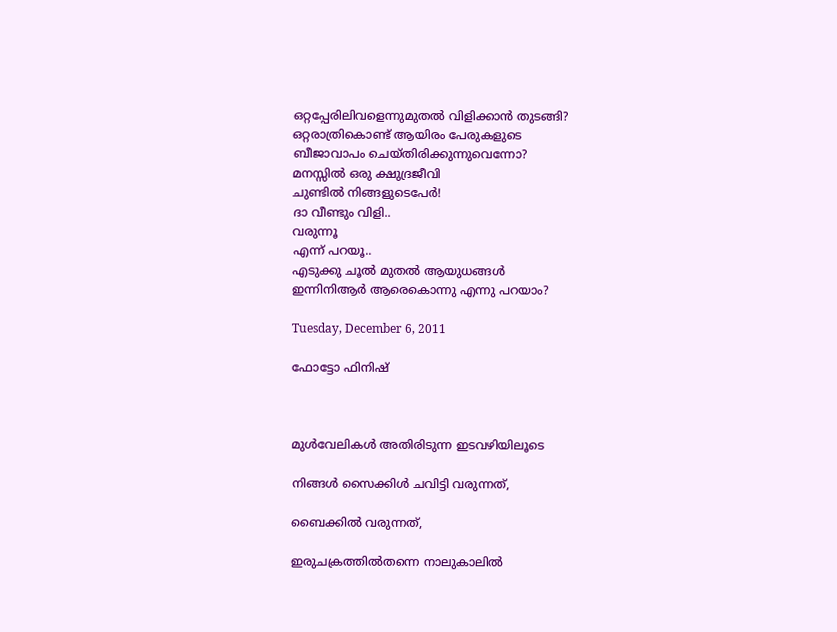ഒറ്റപ്പേരിലിവളെന്നുമുതൽ വിളിക്കാൻ തുടങ്ങി?
ഒറ്റരാത്രികൊണ്ട് ആയിരം പേരുകളുടെ
ബീജാവാപം ചെയ്തിരിക്കുന്നുവെന്നോ?
മനസ്സിൽ ഒരു ക്ഷുദ്രജീവി
ചുണ്ടിൽ നിങ്ങളുടെപേർ!
ദാ വീണ്ടും വിളി..
വരുന്നൂ
എന്ന് പറയൂ..
എടുക്കു ചൂൽ മുതൽ ആയുധങ്ങൾ
ഇന്നിനിആർ ആരെകൊന്നു എന്നു പറയാം?

Tuesday, December 6, 2011

ഫോട്ടോ ഫിനിഷ്



മുൾവേലികൾ അതിരിടുന്ന ഇടവഴിയിലൂടെ

നിങ്ങൾ സൈക്കിൾ ചവിട്ടി വരുന്നത്,

ബൈക്കിൽ വരുന്നത്,

ഇരുചക്രത്തിൽതന്നെ നാലുകാലിൽ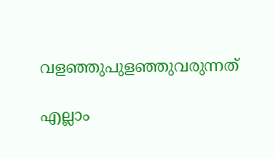വളഞ്ഞുപുളഞ്ഞുവരുന്നത്

എല്ലാം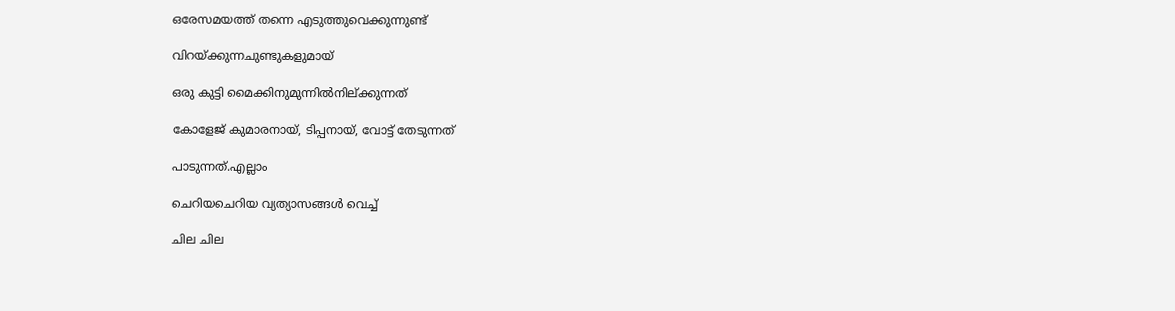ഒരേസമയത്ത് തന്നെ എടുത്തുവെക്കുന്നുണ്ട്

വിറയ്ക്കുന്നചുണ്ടുകളുമായ്

ഒരു കുട്ടി മൈക്കിനുമുന്നിൽനില്ക്കുന്നത്

കോളേജ് കുമാരനായ്, ടിപ്പനായ്, വോട്ട് തേടുന്നത്

പാടുന്നത്.എല്ലാം

ചെറിയചെറിയ വ്യത്യാസങ്ങൾ വെച്ച്

ചില ചില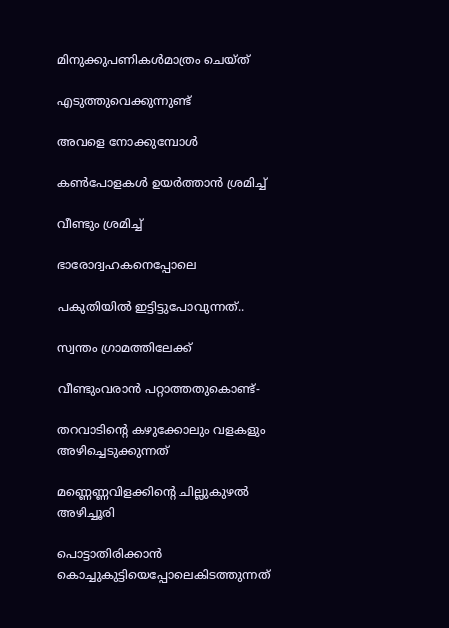മിനുക്കുപണികൾമാത്രം ചെയ്ത്

എടുത്തുവെക്കുന്നുണ്ട്

അവളെ നോക്കുമ്പോൾ

കൺപോളകൾ ഉയർത്താൻ ശ്രമിച്ച്

വീണ്ടും ശ്രമിച്ച്

ഭാരോദ്വഹകനെപ്പോലെ

പകുതിയിൽ ഇട്ടിട്ടുപോവുന്നത്..

സ്വന്തം ഗ്രാമത്തിലേക്ക്

വീണ്ടുംവരാൻ പറ്റാത്തതുകൊണ്ട്-

തറവാടിന്റെ കഴുക്കോലും വളകളും അഴിച്ചെടുക്കുന്നത്

മണ്ണെണ്ണവിളക്കിന്റെ ചില്ലുകുഴൽ അഴിച്ചൂരി

പൊട്ടാതിരിക്കാൻ കൊച്ചുകുട്ടിയെപ്പോലെകിടത്തുന്നത്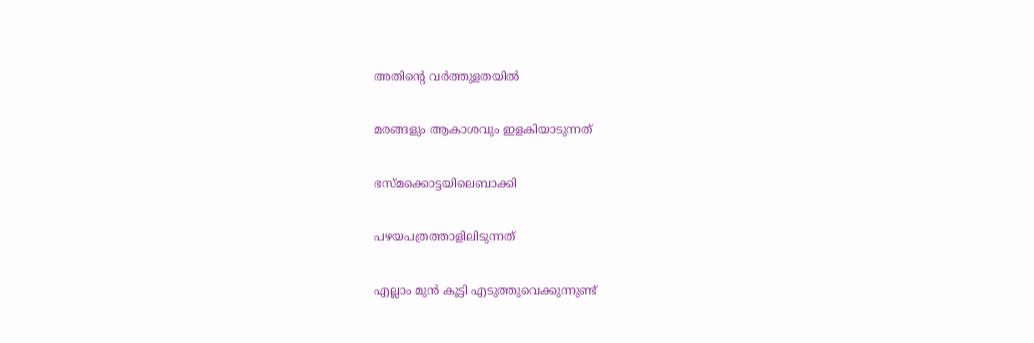അതിന്റെ വർത്തുളതയിൽ

മരങ്ങളും ആകാശവും ഇളകിയാടുന്നത്

ഭസ്മക്കൊട്ടയിലെബാക്കി

പഴയപത്രത്താളിലിടുന്നത്

എല്ലാം മുൻ കൂട്ടി എടുത്തുവെക്കുന്നുണ്ട്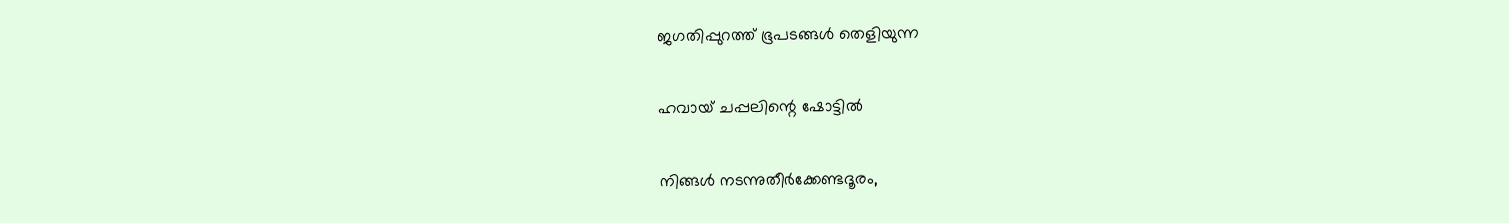ജഗതിപ്പുറത്ത് ഭൂപടങ്ങൾ തെളിയുന്ന

ഹവായ് ചപ്പലിന്റെ ഷോട്ടിൽ

നിങ്ങൾ നടന്നുതീർക്കേണ്ടദൂരം,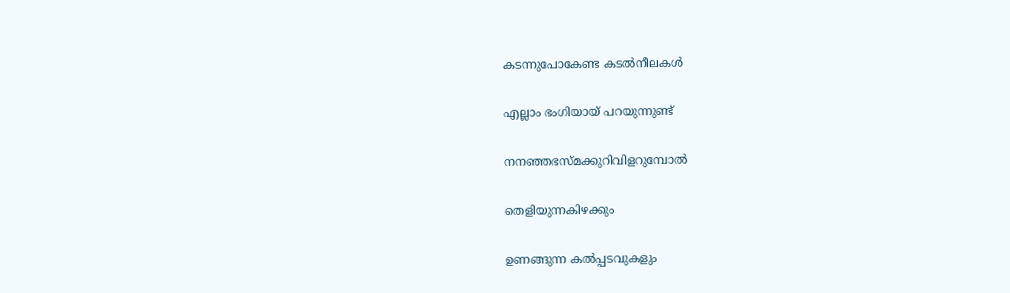കടന്നുപോകേണ്ട കടൽനീലകൾ

എല്ലാം ഭംഗിയായ് പറയുന്നുണ്ട്

നനഞ്ഞഭസ്മക്കുറിവിളറുമ്പോൽ

തെളിയുന്നകിഴക്കും

ഉണങ്ങുന്ന കൽ‌പ്പടവുകളും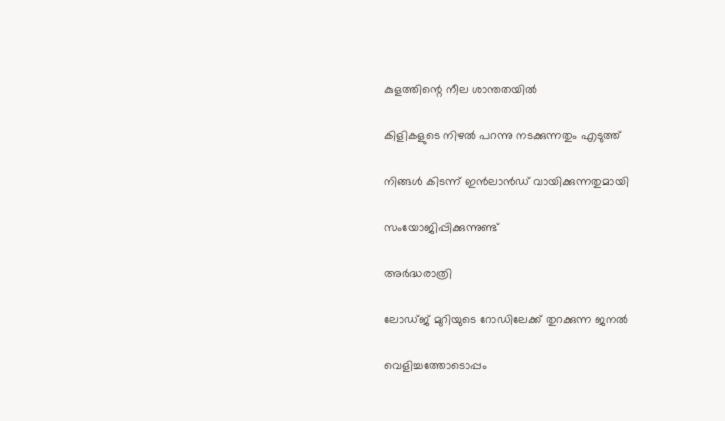കുളത്തിന്റെ നീല ശാന്തതയിൽ

കിളികളുടെ നിഴൽ പറന്നു നടക്കുന്നതും എടുത്ത്

നിങ്ങൾ കിടന്ന് ഇൻലാൻഡ് വായിക്കുന്നതുമായി

സംയോജിപ്പിക്കുന്നുണ്ട്

അർദ്ധരാത്രി

ലോഡ്ജ് മുറിയുടെ റോഡിലേക്ക് തുറക്കുന്ന ജനൽ

വെളിച്ചത്തോടൊപ്പം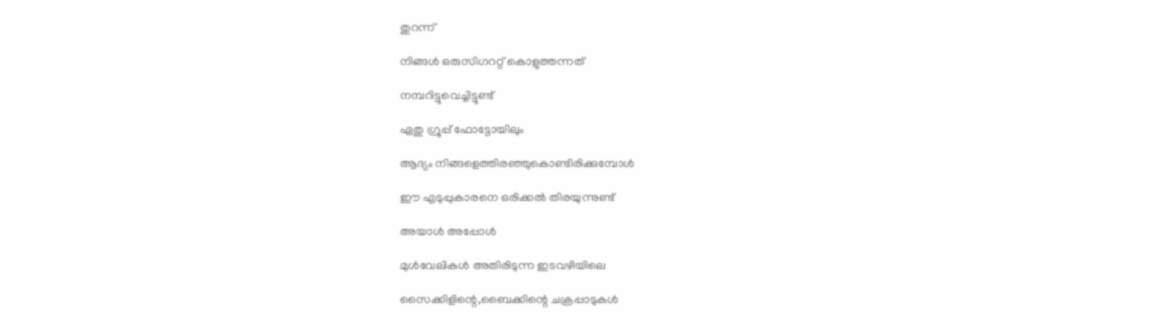തുറന്ന്

നിങ്ങൾ ഒരുസിഗററ്റ് കൊളുത്തന്നത്

നമ്പറിട്ടുവെച്ചിട്ടുണ്ട്

ഏതു ഗ്രൂപ്പ് ഫോട്ടോയിലും

ആദ്യം നിങ്ങളെത്തിരഞ്ഞുകൊണ്ടിരിക്കുമ്പോൾ

ഈ എടുപ്പുകാരനെ ഒരിക്കൽ തിരയുന്നുണ്ട്

അയാൾ അപ്പോൾ

മുൾവേലികൾ അതിരിടുന്ന ഇടവഴിയിലെ

സൈക്കിളിന്റെ,ബൈക്കിന്റെ ചക്രപ്പാടുകൾ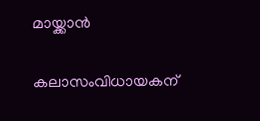മായ്ക്കാൻ

കലാസംവിധായകന്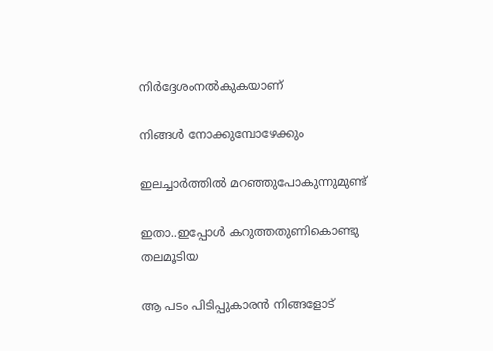നിർദ്ദേശംനൽകുകയാണ്

നിങ്ങൾ നോക്കുമ്പോഴേക്കും

ഇലച്ചാർത്തിൽ മറഞ്ഞുപോകുന്നുമുണ്ട്

ഇതാ..ഇപ്പോൾ കറുത്തതുണികൊണ്ടു തലമൂടിയ

ആ പടം പിടിപ്പുകാരൻ നിങ്ങളോട്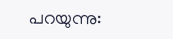പറയുന്നു: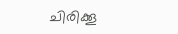ചിരിക്കൂ